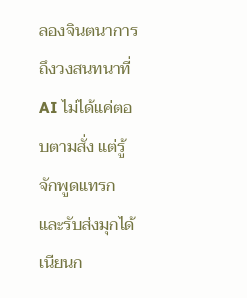ลองจินตนาการถึงวงสนทนาที่ AI ไม่ได้แค่ตอบตามสั่ง แต่รู้จักพูดแทรกและรับส่งมุกได้เนียนก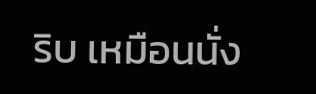ริบ เหมือนนั่ง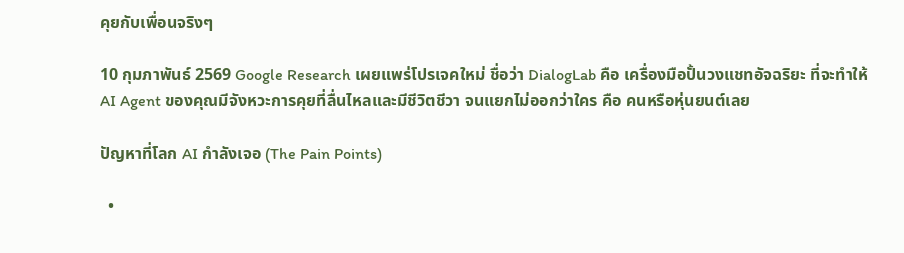คุยกับเพื่อนจริงๆ

10 กุมภาพันธ์ 2569 Google Research เผยแพร่โปรเจคใหม่ ชื่อว่า DialogLab คือ เครื่องมือปั้นวงแชทอัจฉริยะ ที่จะทำให้ AI Agent ของคุณมีจังหวะการคุยที่ลื่นไหลและมีชีวิตชีวา จนแยกไม่ออกว่าใคร คือ คนหรือหุ่นยนต์เลย

ปัญหาที่โลก AI กำลังเจอ (The Pain Points)

  •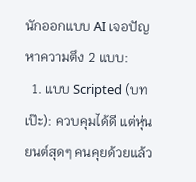นักออกแบบ AI เจอปัญหาความตึง 2 แบบ:
  1. แบบ Scripted (บทเป๊ะ): ควบคุมได้ดี แต่หุ่นยนต์สุดๆ คนคุยด้วยแล้ว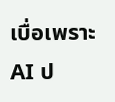เบื่อเพราะ AI ป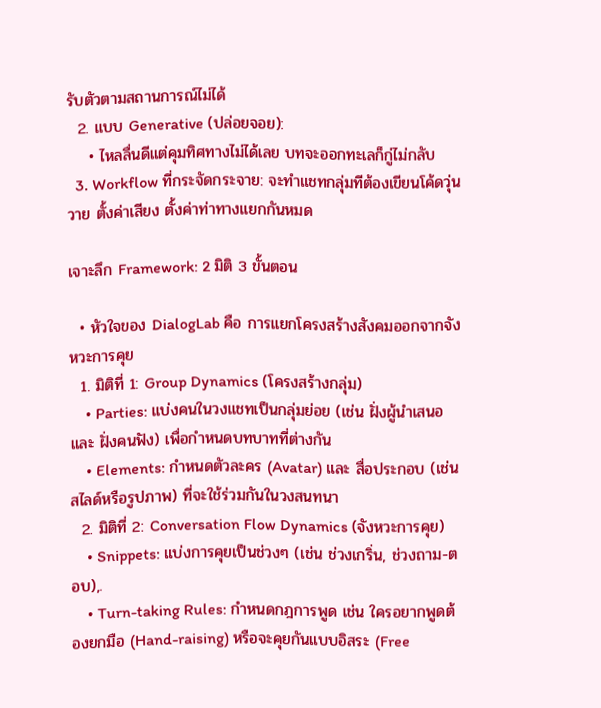รับตัวตามสถานการณ์ไม่ได้
  2. แบบ Generative (ปล่อยจอย):
    • ไหลลื่นดีแต่คุมทิศทางไม่ได้เลย บทจะออกทะเลก็กู่ไม่กลับ
  3. Workflow ที่กระจัดกระจาย: จะทำแชทกลุ่มทีต้องเขียนโค้ดวุ่นวาย ตั้งค่าเสียง ตั้งค่าท่าทางแยกกันหมด

เจาะลึก Framework: 2 มิติ 3 ขั้นตอน

  • หัวใจของ DialogLab คือ การแยกโครงสร้างสังคมออกจากจังหวะการคุย
  1. มิติที่ 1: Group Dynamics (โครงสร้างกลุ่ม)
    • Parties: แบ่งคนในวงแชทเป็นกลุ่มย่อย (เช่น ฝั่งผู้นำเสนอ และ ฝั่งคนฟัง) เพื่อกำหนดบทบาทที่ต่างกัน
    • Elements: กำหนดตัวละคร (Avatar) และ สื่อประกอบ (เช่น สไลด์หรือรูปภาพ) ที่จะใช้ร่วมกันในวงสนทนา
  2. มิติที่ 2: Conversation Flow Dynamics (จังหวะการคุย)
    • Snippets: แบ่งการคุยเป็นช่วงๆ (เช่น ช่วงเกริ่น, ช่วงถาม-ตอบ),.
    • Turn-taking Rules: กำหนดกฎการพูด เช่น ใครอยากพูดต้องยกมือ (Hand-raising) หรือจะคุยกันแบบอิสระ (Free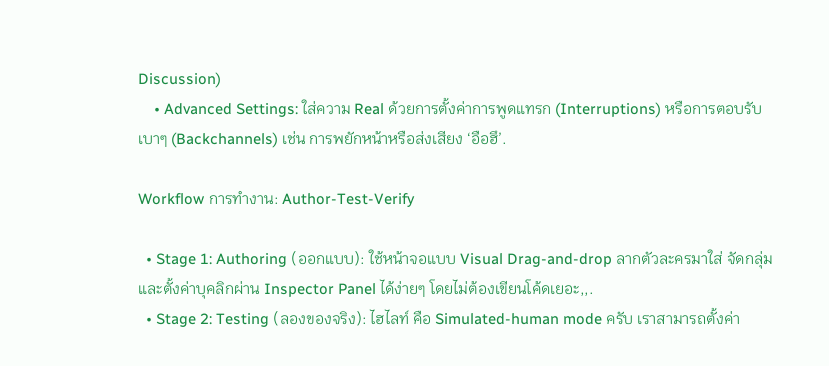Discussion)
    • Advanced Settings: ใส่ความ Real ด้วยการตั้งค่าการพูดแทรก (Interruptions) หรือการตอบรับเบาๆ (Backchannels) เช่น การพยักหน้าหรือส่งเสียง ‘อือฮึ’.

Workflow การทำงาน: Author-Test-Verify

  • Stage 1: Authoring (ออกแบบ): ใช้หน้าจอแบบ Visual Drag-and-drop ลากตัวละครมาใส่ จัดกลุ่ม และตั้งค่าบุคลิกผ่าน Inspector Panel ได้ง่ายๆ โดยไม่ต้องเขียนโค้ดเยอะ,,.
  • Stage 2: Testing (ลองของจริง): ไฮไลท์ คือ Simulated-human mode ครับ เราสามารถตั้งค่า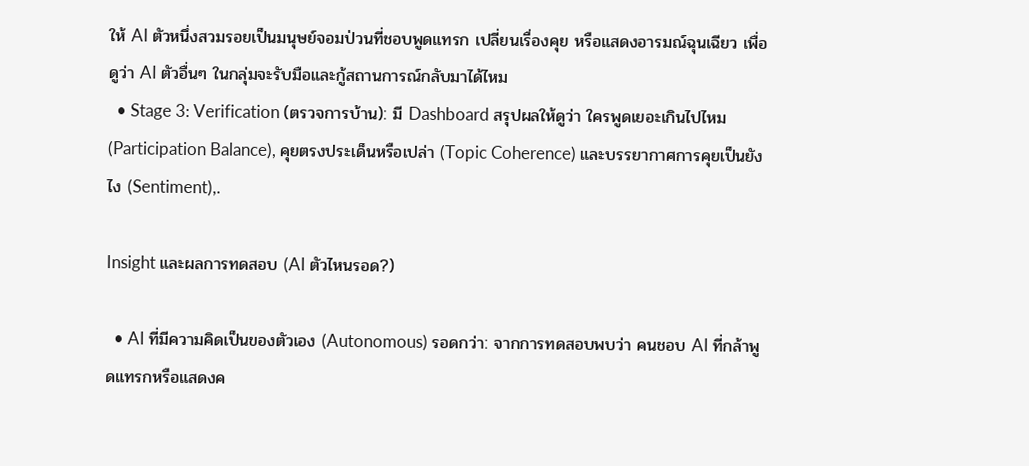ให้ AI ตัวหนึ่งสวมรอยเป็นมนุษย์จอมป่วนที่ชอบพูดแทรก เปลี่ยนเรื่องคุย หรือแสดงอารมณ์ฉุนเฉียว เพื่อดูว่า AI ตัวอื่นๆ ในกลุ่มจะรับมือและกู้สถานการณ์กลับมาได้ไหม
  • Stage 3: Verification (ตรวจการบ้าน): มี Dashboard สรุปผลให้ดูว่า ใครพูดเยอะเกินไปไหม (Participation Balance), คุยตรงประเด็นหรือเปล่า (Topic Coherence) และบรรยากาศการคุยเป็นยังไง (Sentiment),.

Insight และผลการทดสอบ (AI ตัวไหนรอด?)

  • AI ที่มีความคิดเป็นของตัวเอง (Autonomous) รอดกว่า: จากการทดสอบพบว่า คนชอบ AI ที่กล้าพูดแทรกหรือแสดงค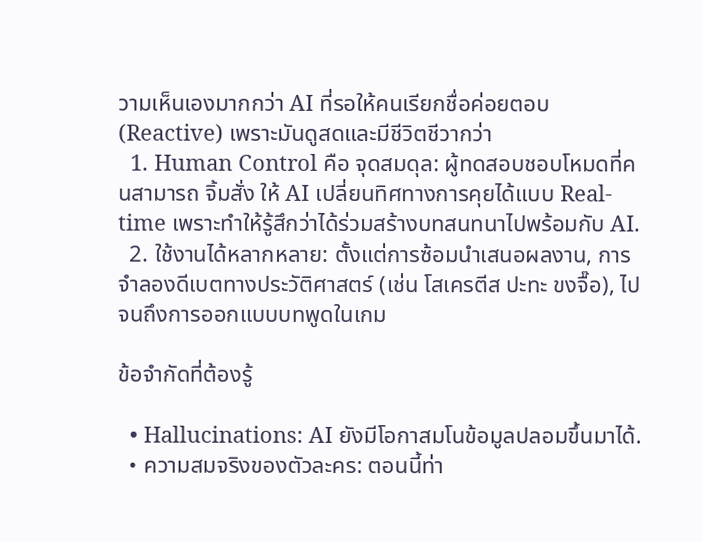วามเห็นเองมากกว่า AI ที่รอให้คนเรียกชื่อค่อยตอบ (Reactive) เพราะมันดูสดและมีชีวิตชีวากว่า
  1. Human Control คือ จุดสมดุล: ผู้ทดสอบชอบโหมดที่คนสามารถ จิ้มสั่ง ให้ AI เปลี่ยนทิศทางการคุยได้แบบ Real-time เพราะทำให้รู้สึกว่าได้ร่วมสร้างบทสนทนาไปพร้อมกับ AI.
  2. ใช้งานได้หลากหลาย: ตั้งแต่การซ้อมนำเสนอผลงาน, การจำลองดีเบตทางประวัติศาสตร์ (เช่น โสเครตีส ปะทะ ขงจื๊อ), ไปจนถึงการออกแบบบทพูดในเกม

ข้อจำกัดที่ต้องรู้

  • Hallucinations: AI ยังมีโอกาสมโนข้อมูลปลอมขึ้นมาได้.
  • ความสมจริงของตัวละคร: ตอนนี้ท่า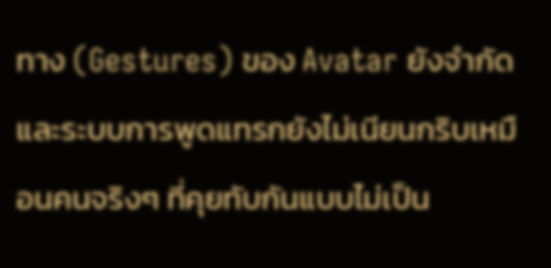ทาง (Gestures) ของ Avatar ยังจำกัด และระบบการพูดแทรกยังไม่เนียนกริบเหมือนคนจริงๆ ที่คุยทับกันแบบไม่เป็น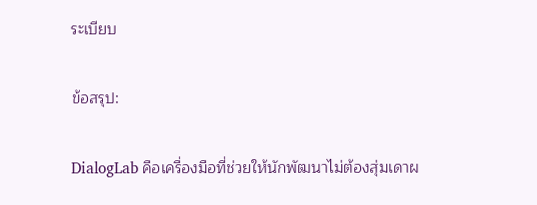ระเบียบ

ข้อสรุป:

DialogLab คือเครื่องมือที่ช่วยให้นักพัฒนาไม่ต้องสุ่มเดาผ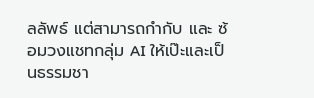ลลัพธ์ แต่สามารถกำกับ และ ซ้อมวงแชทกลุ่ม AI ให้เป๊ะและเป็นธรรมชา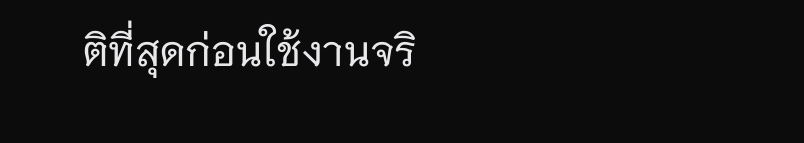ติที่สุดก่อนใช้งานจริ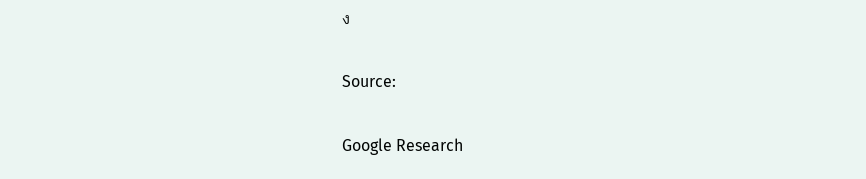ง

Source:

Google Research